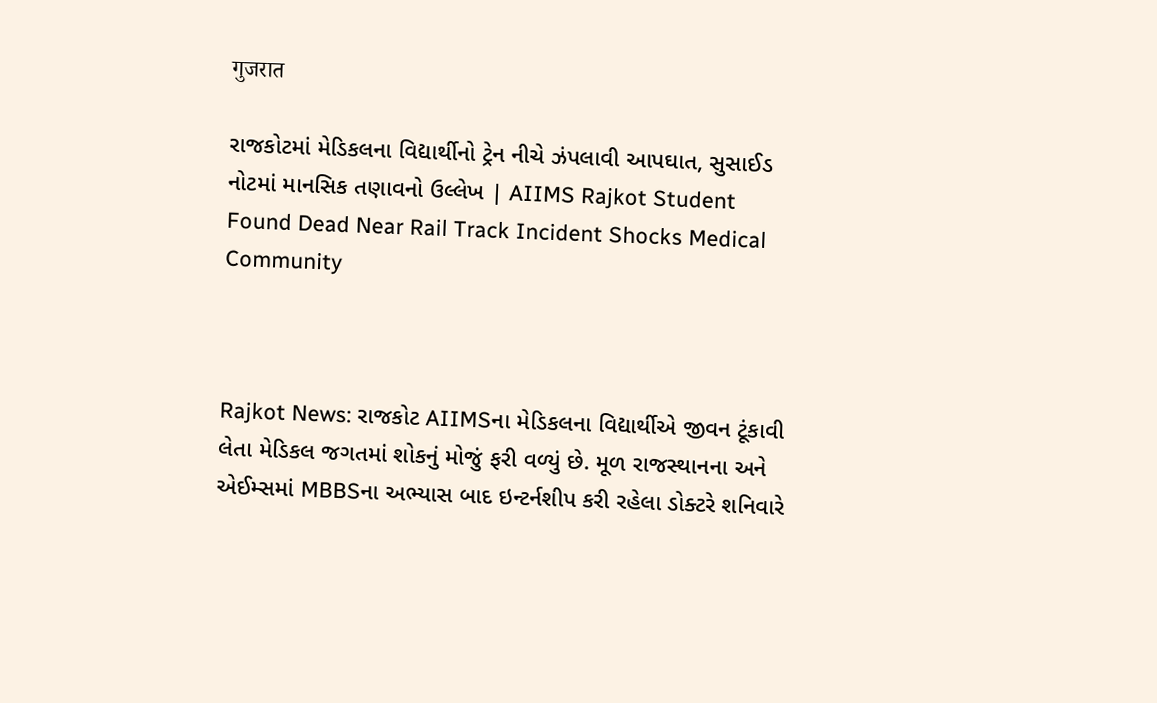गुजरात

રાજકોટમાં મેડિકલના વિદ્યાર્થીનો ટ્રેન નીચે ઝંપલાવી આપઘાત, સુસાઈડ નોટમાં માનસિક તણાવનો ઉલ્લેખ | AIIMS Rajkot Student Found Dead Near Rail Track Incident Shocks Medical Community



Rajkot News: રાજકોટ AIIMSના મેડિકલના વિદ્યાર્થીએ જીવન ટૂંકાવી લેતા મેડિકલ જગતમાં શોકનું મોજું ફરી વળ્યું છે. મૂળ રાજસ્થાનના અને એઈમ્સમાં MBBSના અભ્યાસ બાદ ઇન્ટર્નશીપ કરી રહેલા ડોક્ટરે શનિવારે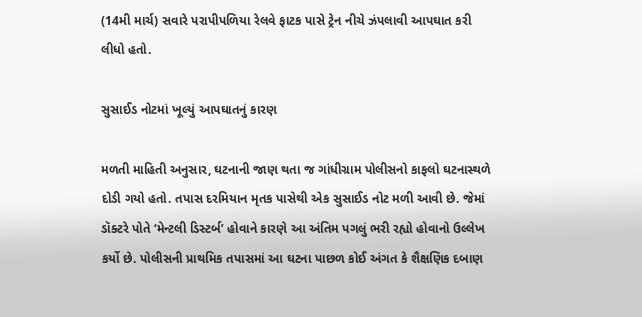(14મી માર્ચ) સવારે પરાપીપળિયા રેલવે ફાટક પાસે ટ્રેન નીચે ઝંપલાવી આપઘાત કરી લીધો હતો.

સુસાઈડ નોટમાં ખૂલ્યું આપઘાતનું કારણ

મળતી માહિતી અનુસાર, ઘટનાની જાણ થતા જ ગાંધીગ્રામ પોલીસનો કાફલો ઘટનાસ્થળે દોડી ગયો હતો. તપાસ દરમિયાન મૃતક પાસેથી એક સુસાઈડ નોટ મળી આવી છે. જેમાં ડૉક્ટરે પોતે ‘મેન્ટલી ડિસ્ટર્બ’ હોવાને કારણે આ અંતિમ પગલું ભરી રહ્યો હોવાનો ઉલ્લેખ કર્યો છે. પોલીસની પ્રાથમિક તપાસમાં આ ઘટના પાછળ કોઈ અંગત કે શૈક્ષણિક દબાણ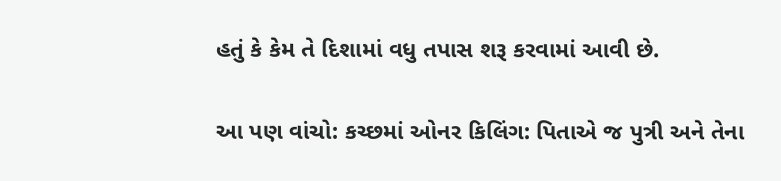હતું કે કેમ તે દિશામાં વધુ તપાસ શરૂ કરવામાં આવી છે.

આ પણ વાંચો: કચ્છમાં ઓનર કિલિંગ: પિતાએ જ પુત્રી અને તેના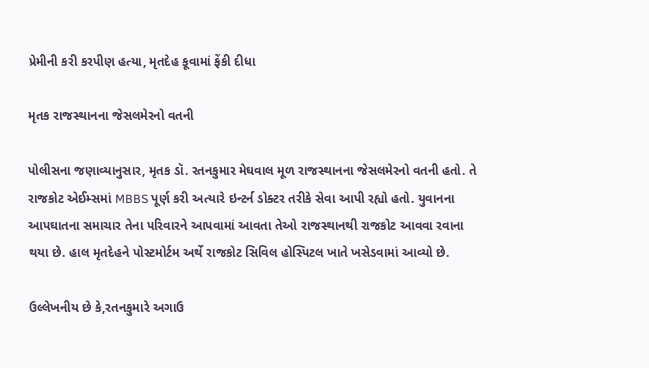પ્રેમીની કરી કરપીણ હત્યા, મૃતદેહ કૂવામાં ફેંકી દીધા

મૃતક રાજસ્થાનના જેસલમેરનો વતની

પોલીસના જણાવ્યાનુસાર, મૃતક ડૉ. રતનકુમાર મેઘવાલ મૂળ રાજસ્થાનના જેસલમેરનો વતની હતો. તે રાજકોટ એઈમ્સમાં MBBS પૂર્ણ કરી અત્યારે ઇન્ટર્ન ડોક્ટર તરીકે સેવા આપી રહ્યો હતો. યુવાનના આપઘાતના સમાચાર તેના પરિવારને આપવામાં આવતા તેઓ રાજસ્થાનથી રાજકોટ આવવા રવાના થયા છે. હાલ મૃતદેહને પોસ્ટમોર્ટમ અર્થે રાજકોટ સિવિલ હોસ્પિટલ ખાતે ખસેડવામાં આવ્યો છે.

ઉલ્લેખનીય છે કે,રતનકુમારે અગાઉ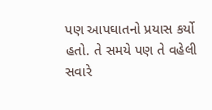પણ આપઘાતનો પ્રયાસ કર્યો હતો. તે સમયે પણ તે વહેલી સવારે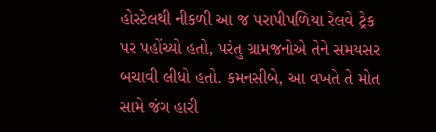હોસ્ટેલથી નીકળી આ જ પરાપીપળિયા રેલવે ટ્રેક પર પહોંચ્યો હતો, પરંતુ ગ્રામજનોએ તેને સમયસર બચાવી લીધો હતો. કમનસીબે, આ વખતે તે મોત સામે જંગ હારી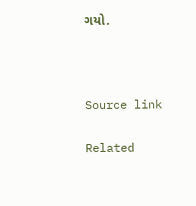ગયો.



Source link

Related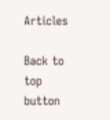Articles

Back to top button